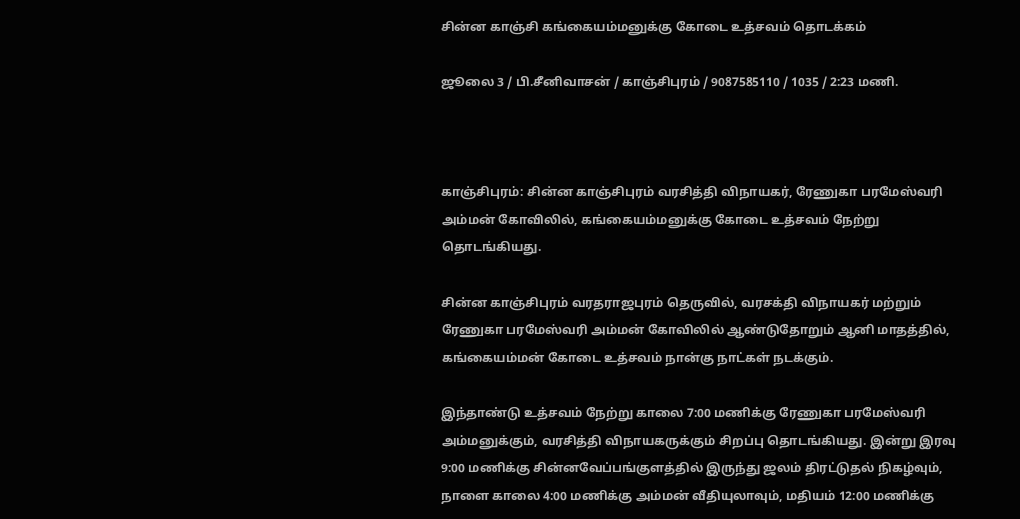சின்ன காஞ்சி கங்கையம்மனுக்கு கோடை உத்சவம் தொடக்கம்

ஜூலை 3 / பி.சீனிவாசன் / காஞ்சிபுரம் / 9087585110 / 1035 / 2:23 மணி.



காஞ்சிபுரம்: சின்ன காஞ்சிபுரம் வரசித்தி விநாயகர், ரேணுகா பரமேஸ்வரி அம்மன் கோவிலில், கங்கையம்மனுக்கு கோடை உத்சவம் நேற்று தொடங்கியது.

சின்ன காஞ்சிபுரம் வரதராஜபுரம் தெருவில், வரசக்தி விநாயகர் மற்றும் ரேணுகா பரமேஸ்வரி அம்மன் கோவிலில் ஆண்டுதோறும் ஆனி மாதத்தில், கங்கையம்மன் கோடை உத்சவம் நான்கு நாட்கள் நடக்கும்.

இந்தாண்டு உத்சவம் நேற்று காலை 7:00 மணிக்கு ரேணுகா பரமேஸ்வரி அம்மனுக்கும், வரசித்தி விநாயகருக்கும் சிறப்பு தொடங்கியது. இன்று இரவு 9:00 மணிக்கு சின்னவேப்பங்குளத்தில் இருந்து ஜலம் திரட்டுதல் நிகழ்வும், நாளை காலை 4:00 மணிக்கு அம்மன் வீதியுலாவும், மதியம் 12:00 மணிக்கு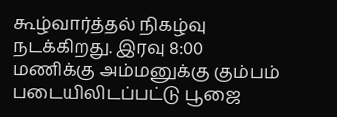கூழ்வார்த்தல் நிகழ்வு நடக்கிறது. இரவு 8:00 மணிக்கு அம்மனுக்கு கும்பம் படையிலிடப்பட்டு பூஜை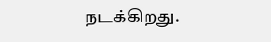நடக்கிறது.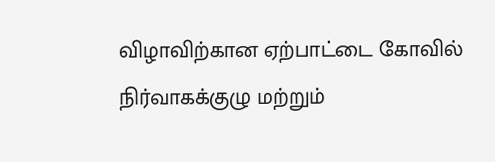விழாவிற்கான ஏற்பாட்டை கோவில் நிர்வாகக்குழு மற்றும்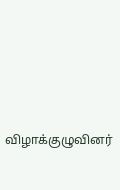விழாக்குழுவினர்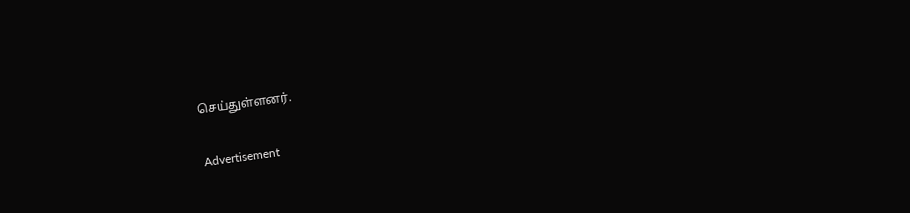செய்துள்ளனர்.

Advertisement